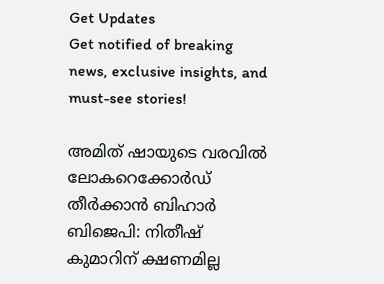Get Updates
Get notified of breaking news, exclusive insights, and must-see stories!

അമിത് ഷായുടെ വരവില്‍ ലോകറെക്കോർഡ് തീർക്കാന്‍ ബിഹാർ ബിജെപി: നിതീഷ് കുമാറിന് ക്ഷണമില്ല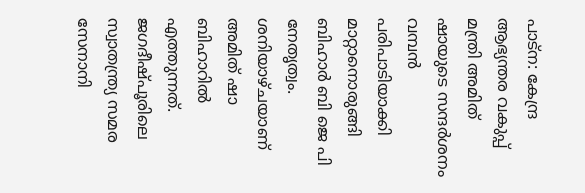പാട്ന: കേന്ദ്ര ആഭ്യന്തര വകുപ്പ് മന്ത്രി അമിത് ഷായുടെ സന്ദർശനം വമ്പന്‍ പരിപാടിയാക്കി മാറ്റാനൊരുങ്ങി ബിഹാർ ബി ജെ പി നേതൃത്വം. ശനിയാഴ്ചയാണ് അമിത് ഷാ ബിഹാറില്‍ എത്തുന്നത്. ജഗദീഷ്പൂരിലെ സ്വാതന്ത്ര്യ സമര സേനാനി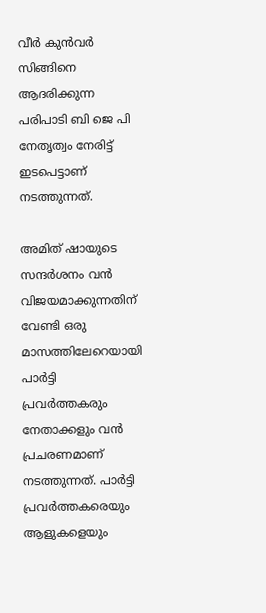വീർ കുൻവർ സിങ്ങിനെ ആദരിക്കുന്ന പരിപാടി ബി ജെ പി നേതൃത്വം നേരിട്ട് ഇടപെട്ടാണ് നടത്തുന്നത്.

അമിത് ഷായുടെ സന്ദർശനം വന്‍ വിജയമാക്കുന്നതിന് വേണ്ടി ഒരു മാസത്തിലേറെയായി പാർട്ടി പ്രവർത്തകരും നേതാക്കളും വന്‍ പ്രചരണമാണ് നടത്തുന്നത്. പാർട്ടി പ്രവർത്തകരെയും ആളുകളെയും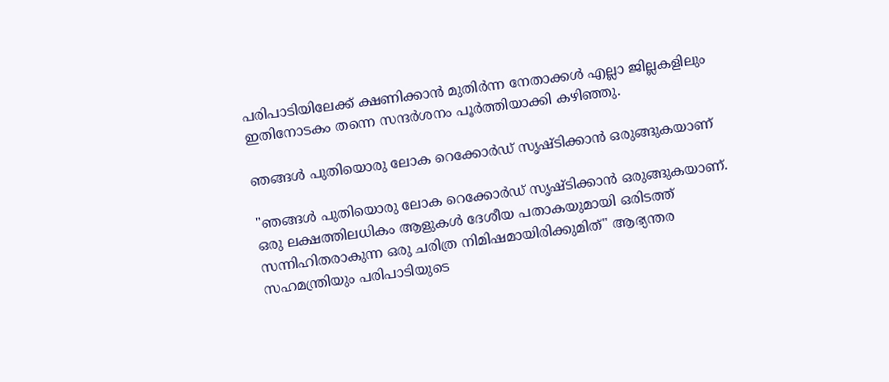പരിപാടിയിലേക്ക് ക്ഷണിക്കാൻ മുതിർന്ന നേതാക്കൾ എല്ലാ ജില്ലകളിലും ഇതിനോടകം തന്നെ സന്ദർശനം പൂർത്തിയാക്കി കഴിഞ്ഞു.

ഞങ്ങള്‍ പുതിയൊരു ലോക റെക്കോർഡ് സൃഷ്ടിക്കാന്‍ ഒരുങ്ങുകയാണ്

"ഞങ്ങള്‍ പുതിയൊരു ലോക റെക്കോർഡ് സൃഷ്ടിക്കാന്‍ ഒരുങ്ങുകയാണ്. ഒരു ലക്ഷത്തിലധികം ആളുകൾ ദേശീയ പതാകയുമായി ഒരിടത്ത് സന്നിഹിതരാകുന്ന ഒരു ചരിത്ര നിമിഷമായിരിക്കുമിത്" ആഭ്യന്തര സഹമന്ത്രിയും പരിപാടിയുടെ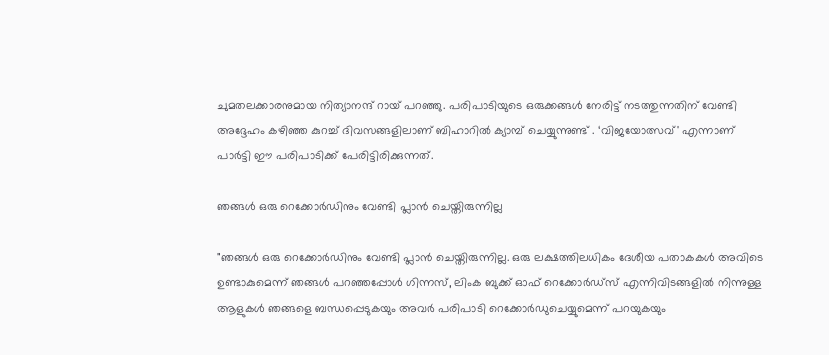ചുമതലക്കാരനുമായ നിത്യാനന്ദ് റായ് പറഞ്ഞു. പരിപാടിയുടെ ഒരുക്കങ്ങൾ നേരിട്ട് നടത്തുന്നതിന് വേണ്ടി അദ്ദേഹം കഴിഞ്ഞ കുറച്ച് ദിവസങ്ങളിലാണ് ബിഹാറില്‍ ക്യാമ്പ് ചെയ്യുന്നുണ്ട് . ‘വിജയോത്സവ്' എന്നാണ് പാർട്ടി ഈ പരിപാടിക്ക് പേരിട്ടിരിക്കുന്നത്.

ഞങ്ങൾ ഒരു റെക്കോർഡിനും വേണ്ടി പ്ലാൻ ചെയ്തിരുന്നില്ല

"ഞങ്ങൾ ഒരു റെക്കോർഡിനും വേണ്ടി പ്ലാൻ ചെയ്തിരുന്നില്ല. ഒരു ലക്ഷത്തിലധികം ദേശീയ പതാകകൾ അവിടെ ഉണ്ടാകുമെന്ന് ഞങ്ങൾ പറഞ്ഞപ്പോൾ ഗിന്നസ്, ലിംക ബുക്ക് ഓഫ് റെക്കോർഡ്‌സ് എന്നിവിടങ്ങളിൽ നിന്നുള്ള ആളുകൾ ഞങ്ങളെ ബന്ധപ്പെടുകയും അവർ പരിപാടി റെക്കോർഡുചെയ്യുമെന്ന് പറയുകയും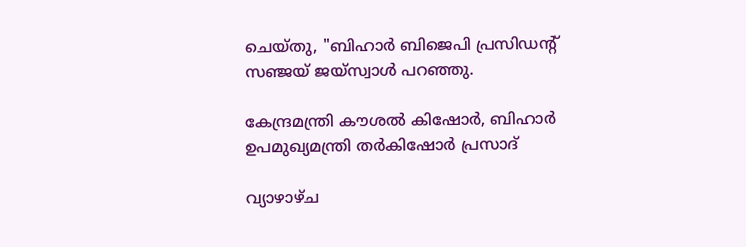ചെയ്തു, "ബിഹാർ ബിജെപി പ്രസിഡന്റ് സഞ്ജയ് ജയ്‌സ്വാൾ പറഞ്ഞു.

കേന്ദ്രമന്ത്രി കൗശൽ കിഷോർ, ബിഹാർ ഉപമുഖ്യമന്ത്രി തർകിഷോർ പ്രസാദ്

വ്യാഴാഴ്ച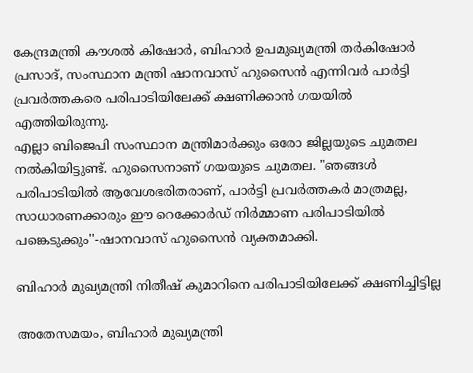കേന്ദ്രമന്ത്രി കൗശൽ കിഷോർ, ബിഹാർ ഉപമുഖ്യമന്ത്രി തർകിഷോർ പ്രസാദ്, സംസ്ഥാന മന്ത്രി ഷാനവാസ് ഹുസൈൻ എന്നിവർ പാർട്ടി പ്രവർത്തകരെ പരിപാടിയിലേക്ക് ക്ഷണിക്കാൻ ഗയയിൽ എത്തിയിരുന്നു.
എല്ലാ ബിജെപി സംസ്ഥാന മന്ത്രിമാർക്കും ഒരോ ജില്ലയുടെ ചുമതല നൽകിയിട്ടുണ്ട്. ഹുസൈനാണ് ഗയയുടെ ചുമതല. "ഞങ്ങൾ പരിപാടിയിൽ ആവേശഭരിതരാണ്, പാർട്ടി പ്രവർത്തകർ മാത്രമല്ല, സാധാരണക്കാരും ഈ റെക്കോർഡ് നിർമ്മാണ പരിപാടിയിൽ പങ്കെടുക്കും''-ഷാനവാസ് ഹുസൈന്‍ വ്യക്തമാക്കി.

ബിഹാർ മുഖ്യമന്ത്രി നിതീഷ് കുമാറിനെ പരിപാടിയിലേക്ക് ക്ഷണിച്ചിട്ടില്ല

അതേസമയം, ബിഹാർ മുഖ്യമന്ത്രി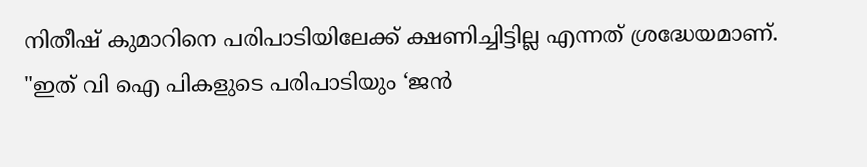നിതീഷ് കുമാറിനെ പരിപാടിയിലേക്ക് ക്ഷണിച്ചിട്ടില്ല എന്നത് ശ്രദ്ധേയമാണ്. "ഇത് വി ഐ പികളുടെ പരിപാടിയും ‘ജൻ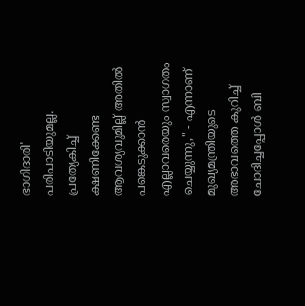ഭാഗിദാരി' പരിപാടിയുമല്ല. പ്രത്യേകിച്ച് ക്ഷണിക്കേണ്ട ആവശ്യവുമില്ല് അതിൽ പങ്കെടുക്കാൻ എല്ലാവരെയും സ്വാഗതം ചെയ്യുന്നു," - എന്നാണ് മുഖ്യമന്ത്രിയുടെ അഭാവത്തെ കുറിച്ച് ചോദിച്ചപ്പോള്‍ ബി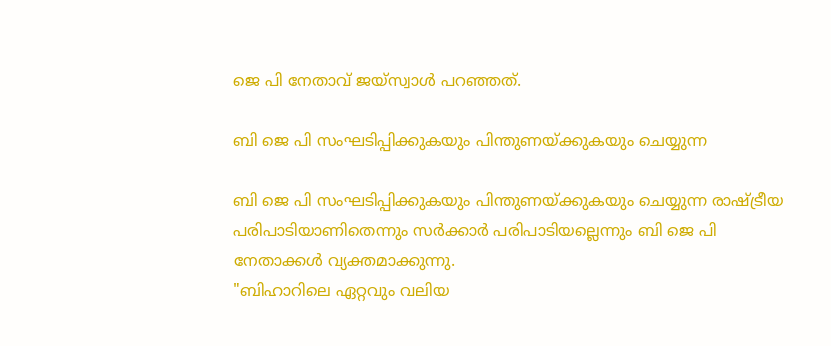ജെ പി നേതാവ് ജയ്‌സ്വാൾ പറഞ്ഞത്.

ബി ജെ പി സംഘടിപ്പിക്കുകയും പിന്തുണയ്ക്കുകയും ചെയ്യുന്ന

ബി ജെ പി സംഘടിപ്പിക്കുകയും പിന്തുണയ്ക്കുകയും ചെയ്യുന്ന രാഷ്ട്രീയ പരിപാടിയാണിതെന്നും സർക്കാർ പരിപാടിയല്ലെന്നും ബി ജെ പി നേതാക്കൾ വ്യക്തമാക്കുന്നു.
"ബിഹാറിലെ ഏറ്റവും വലിയ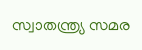സ്വാതന്ത്ര്യ സമര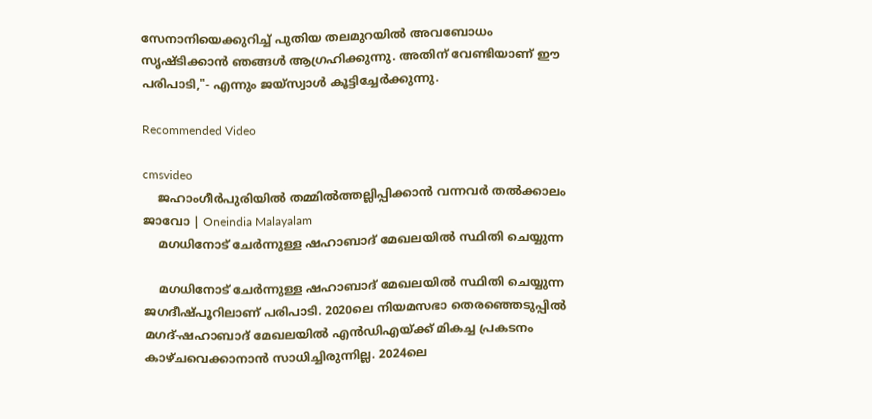സേനാനിയെക്കുറിച്ച് പുതിയ തലമുറയിൽ അവബോധം സൃഷ്ടിക്കാൻ ഞങ്ങൾ ആഗ്രഹിക്കുന്നു. അതിന് വേണ്ടിയാണ് ഈ പരിപാടി,"- എന്നും ജയ്‌സ്വാൾ കൂട്ടിച്ചേർക്കുന്നു.

Recommended Video

cmsvideo
    ജഹാംഗീര്‍പുരിയില്‍ തമ്മില്‍ത്തല്ലിപ്പിക്കാന്‍ വന്നവര്‍ തല്‍ക്കാലം ജാവോ | Oneindia Malayalam
    മഗധിനോട് ചേർന്നുള്ള ഷഹാബാദ് മേഖലയില്‍ സ്ഥിതി ചെയ്യുന്ന

    മഗധിനോട് ചേർന്നുള്ള ഷഹാബാദ് മേഖലയില്‍ സ്ഥിതി ചെയ്യുന്ന ജഗദീഷ്പൂറിലാണ് പരിപാടി. 2020ലെ നിയമസഭാ തെരഞ്ഞെടുപ്പിൽ മഗദ്-ഷഹാബാദ് മേഖലയിൽ എൻഡിഎയ്ക്ക് മികച്ച പ്രകടനം കാഴ്ചവെക്കാനാന്‍ സാധിച്ചിരുന്നില്ല. 2024ലെ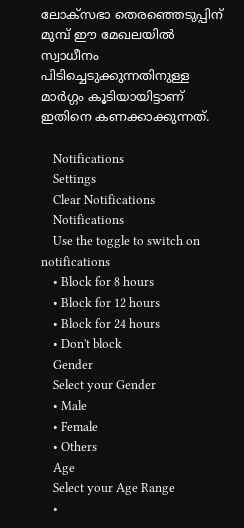ലോക്‌സഭാ തെരഞ്ഞെടുപ്പിന് മുമ്പ് ഈ മേഖലയിൽ സ്വാധീനം പിടിച്ചെടുക്കുന്നതിനുള്ള മാർഗ്ഗം കൂടിയായിട്ടാണ് ഇതിനെ കണക്കാക്കുന്നത്.

    Notifications
    Settings
    Clear Notifications
    Notifications
    Use the toggle to switch on notifications
    • Block for 8 hours
    • Block for 12 hours
    • Block for 24 hours
    • Don't block
    Gender
    Select your Gender
    • Male
    • Female
    • Others
    Age
    Select your Age Range
    •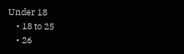Under 18
    • 18 to 25
    • 26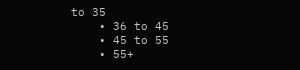to 35
    • 36 to 45
    • 45 to 55
    • 55+